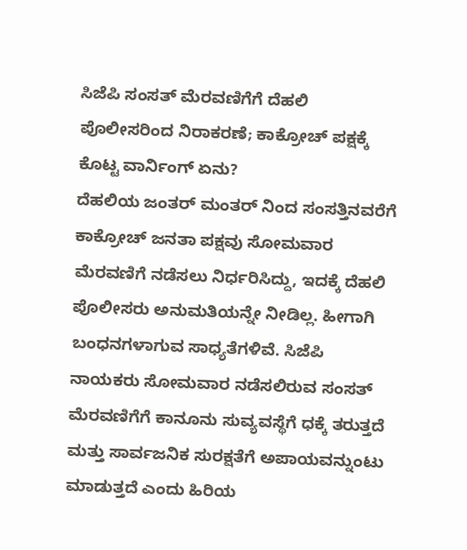ಸಿಜೆಪಿ ಸಂಸತ್ ಮೆರವಣಿಗೆಗೆ ದೆಹಲಿ ಪೊಲೀಸರಿಂದ ನಿರಾಕರಣೆ; ಕಾಕ್ರೋಚ್ ಪಕ್ಷಕ್ಕೆ ಕೊಟ್ಟ ವಾರ್ನಿಂಗ್ ಏನು?
ದೆಹಲಿಯ ಜಂತರ್ ಮಂತರ್ ನಿಂದ ಸಂಸತ್ತಿನವರೆಗೆ ಕಾಕ್ರೋಚ್ ಜನತಾ ಪಕ್ಷವು ಸೋಮವಾರ ಮೆರವಣಿಗೆ ನಡೆಸಲು ನಿರ್ಧರಿಸಿದ್ದು, ಇದಕ್ಕೆ ದೆಹಲಿ ಪೊಲೀಸರು ಅನುಮತಿಯನ್ನೇ ನೀಡಿಲ್ಲ. ಹೀಗಾಗಿ ಬಂಧನಗಳಾಗುವ ಸಾಧ್ಯತೆಗಳಿವೆ. ಸಿಜೆಪಿ ನಾಯಕರು ಸೋಮವಾರ ನಡೆಸಲಿರುವ ಸಂಸತ್ ಮೆರವಣಿಗೆಗೆ ಕಾನೂನು ಸುವ್ಯವಸ್ಥೆಗೆ ಧಕ್ಕೆ ತರುತ್ತದೆ ಮತ್ತು ಸಾರ್ವಜನಿಕ ಸುರಕ್ಷತೆಗೆ ಅಪಾಯವನ್ನುಂಟು ಮಾಡುತ್ತದೆ ಎಂದು ಹಿರಿಯ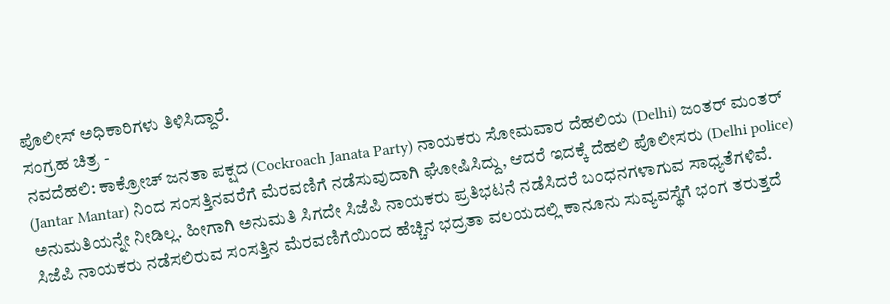ಪೊಲೀಸ್ ಅಧಿಕಾರಿಗಳು ತಿಳಿಸಿದ್ದಾರೆ.
ಸಂಗ್ರಹ ಚಿತ್ರ -
ನವದೆಹಲಿ: ಕಾಕ್ರೋಚ್ ಜನತಾ ಪಕ್ಷದ (Cockroach Janata Party) ನಾಯಕರು ಸೋಮವಾರ ದೆಹಲಿಯ (Delhi) ಜಂತರ್ ಮಂತರ್ (Jantar Mantar) ನಿಂದ ಸಂಸತ್ತಿನವರೆಗೆ ಮೆರವಣಿಗೆ ನಡೆಸುವುದಾಗಿ ಘೋಷಿಸಿದ್ದು, ಆದರೆ ಇದಕ್ಕೆ ದೆಹಲಿ ಪೊಲೀಸರು (Delhi police) ಅನುಮತಿಯನ್ನೇ ನೀಡಿಲ್ಲ. ಹೀಗಾಗಿ ಅನುಮತಿ ಸಿಗದೇ ಸಿಜೆಪಿ ನಾಯಕರು ಪ್ರತಿಭಟನೆ ನಡೆಸಿದರೆ ಬಂಧನಗಳಾಗುವ ಸಾಧ್ಯತೆಗಳಿವೆ. ಸಿಜೆಪಿ ನಾಯಕರು ನಡೆಸಲಿರುವ ಸಂಸತ್ತಿನ ಮೆರವಣಿಗೆಯಿಂದ ಹೆಚ್ಚಿನ ಭದ್ರತಾ ವಲಯದಲ್ಲಿ ಕಾನೂನು ಸುವ್ಯವಸ್ಥೆಗೆ ಭಂಗ ತರುತ್ತದೆ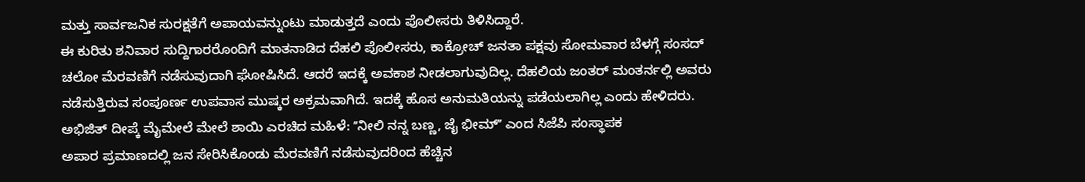ಮತ್ತು ಸಾರ್ವಜನಿಕ ಸುರಕ್ಷತೆಗೆ ಅಪಾಯವನ್ನುಂಟು ಮಾಡುತ್ತದೆ ಎಂದು ಪೊಲೀಸರು ತಿಳಿಸಿದ್ದಾರೆ.
ಈ ಕುರಿತು ಶನಿವಾರ ಸುದ್ದಿಗಾರರೊಂದಿಗೆ ಮಾತನಾಡಿದ ದೆಹಲಿ ಪೊಲೀಸರು, ಕಾಕ್ರೋಚ್ ಜನತಾ ಪಕ್ಷವು ಸೋಮವಾರ ಬೆಳಗ್ಗೆ ಸಂಸದ್ ಚಲೋ ಮೆರವಣಿಗೆ ನಡೆಸುವುದಾಗಿ ಘೋಷಿಸಿದೆ. ಆದರೆ ಇದಕ್ಕೆ ಅವಕಾಶ ನೀಡಲಾಗುವುದಿಲ್ಲ. ದೆಹಲಿಯ ಜಂತರ್ ಮಂತರ್ನಲ್ಲಿ ಅವರು ನಡೆಸುತ್ತಿರುವ ಸಂಪೂರ್ಣ ಉಪವಾಸ ಮುಷ್ಕರ ಅಕ್ರಮವಾಗಿದೆ. ಇದಕ್ಕೆ ಹೊಸ ಅನುಮತಿಯನ್ನು ಪಡೆಯಲಾಗಿಲ್ಲ ಎಂದು ಹೇಳಿದರು.
ಅಭಿಜಿತ್ ದೀಪ್ಕೆ ಮೈಮೇಲೆ ಮೇಲೆ ಶಾಯಿ ಎರಚಿದ ಮಹಿಳೆ: ʼʼನೀಲಿ ನನ್ನ ಬಣ್ಣ, ಜೈ ಭೀಮ್ʼʼ ಎಂದ ಸಿಜೆಪಿ ಸಂಸ್ಥಾಪಕ
ಅಪಾರ ಪ್ರಮಾಣದಲ್ಲಿ ಜನ ಸೇರಿಸಿಕೊಂಡು ಮೆರವಣಿಗೆ ನಡೆಸುವುದರಿಂದ ಹೆಚ್ಚಿನ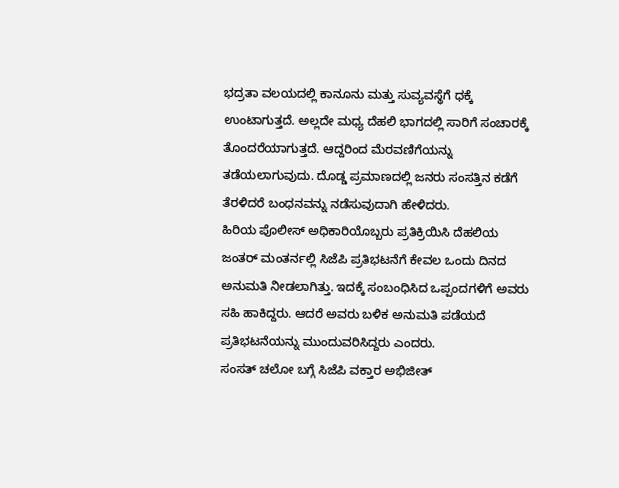ಭದ್ರತಾ ವಲಯದಲ್ಲಿ ಕಾನೂನು ಮತ್ತು ಸುವ್ಯವಸ್ಥೆಗೆ ಧಕ್ಕೆ ಉಂಟಾಗುತ್ತದೆ. ಅಲ್ಲದೇ ಮಧ್ಯ ದೆಹಲಿ ಭಾಗದಲ್ಲಿ ಸಾರಿಗೆ ಸಂಚಾರಕ್ಕೆ ತೊಂದರೆಯಾಗುತ್ತದೆ. ಆದ್ದರಿಂದ ಮೆರವಣಿಗೆಯನ್ನು ತಡೆಯಲಾಗುವುದು. ದೊಡ್ಡ ಪ್ರಮಾಣದಲ್ಲಿ ಜನರು ಸಂಸತ್ತಿನ ಕಡೆಗೆ ತೆರಳಿದರೆ ಬಂಧನವನ್ನು ನಡೆಸುವುದಾಗಿ ಹೇಳಿದರು.
ಹಿರಿಯ ಪೊಲೀಸ್ ಅಧಿಕಾರಿಯೊಬ್ಬರು ಪ್ರತಿಕ್ರಿಯಿಸಿ ದೆಹಲಿಯ ಜಂತರ್ ಮಂತರ್ನಲ್ಲಿ ಸಿಜೆಪಿ ಪ್ರತಿಭಟನೆಗೆ ಕೇವಲ ಒಂದು ದಿನದ ಅನುಮತಿ ನೀಡಲಾಗಿತ್ತು. ಇದಕ್ಕೆ ಸಂಬಂಧಿಸಿದ ಒಪ್ಪಂದಗಳಿಗೆ ಅವರು ಸಹಿ ಹಾಕಿದ್ದರು. ಆದರೆ ಅವರು ಬಳಿಕ ಅನುಮತಿ ಪಡೆಯದೆ ಪ್ರತಿಭಟನೆಯನ್ನು ಮುಂದುವರಿಸಿದ್ದರು ಎಂದರು.
ಸಂಸತ್ ಚಲೋ ಬಗ್ಗೆ ಸಿಜೆಪಿ ವಕ್ತಾರ ಅಭಿಜೀತ್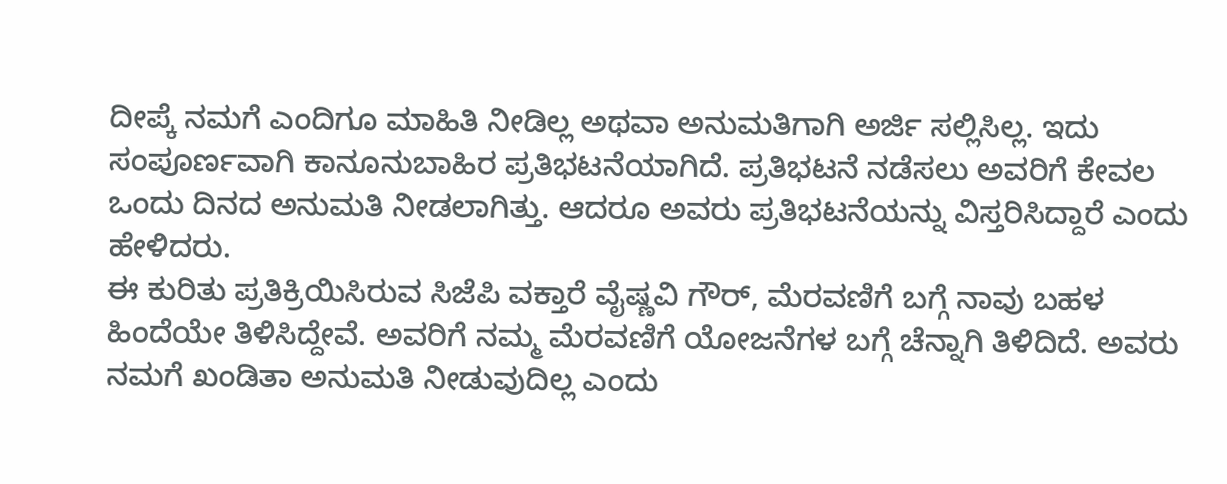ದೀಪ್ಕೆ ನಮಗೆ ಎಂದಿಗೂ ಮಾಹಿತಿ ನೀಡಿಲ್ಲ ಅಥವಾ ಅನುಮತಿಗಾಗಿ ಅರ್ಜಿ ಸಲ್ಲಿಸಿಲ್ಲ. ಇದು ಸಂಪೂರ್ಣವಾಗಿ ಕಾನೂನುಬಾಹಿರ ಪ್ರತಿಭಟನೆಯಾಗಿದೆ. ಪ್ರತಿಭಟನೆ ನಡೆಸಲು ಅವರಿಗೆ ಕೇವಲ ಒಂದು ದಿನದ ಅನುಮತಿ ನೀಡಲಾಗಿತ್ತು. ಆದರೂ ಅವರು ಪ್ರತಿಭಟನೆಯನ್ನು ವಿಸ್ತರಿಸಿದ್ದಾರೆ ಎಂದು ಹೇಳಿದರು.
ಈ ಕುರಿತು ಪ್ರತಿಕ್ರಿಯಿಸಿರುವ ಸಿಜೆಪಿ ವಕ್ತಾರೆ ವೈಷ್ಣವಿ ಗೌರ್, ಮೆರವಣಿಗೆ ಬಗ್ಗೆ ನಾವು ಬಹಳ ಹಿಂದೆಯೇ ತಿಳಿಸಿದ್ದೇವೆ. ಅವರಿಗೆ ನಮ್ಮ ಮೆರವಣಿಗೆ ಯೋಜನೆಗಳ ಬಗ್ಗೆ ಚೆನ್ನಾಗಿ ತಿಳಿದಿದೆ. ಅವರು ನಮಗೆ ಖಂಡಿತಾ ಅನುಮತಿ ನೀಡುವುದಿಲ್ಲ ಎಂದು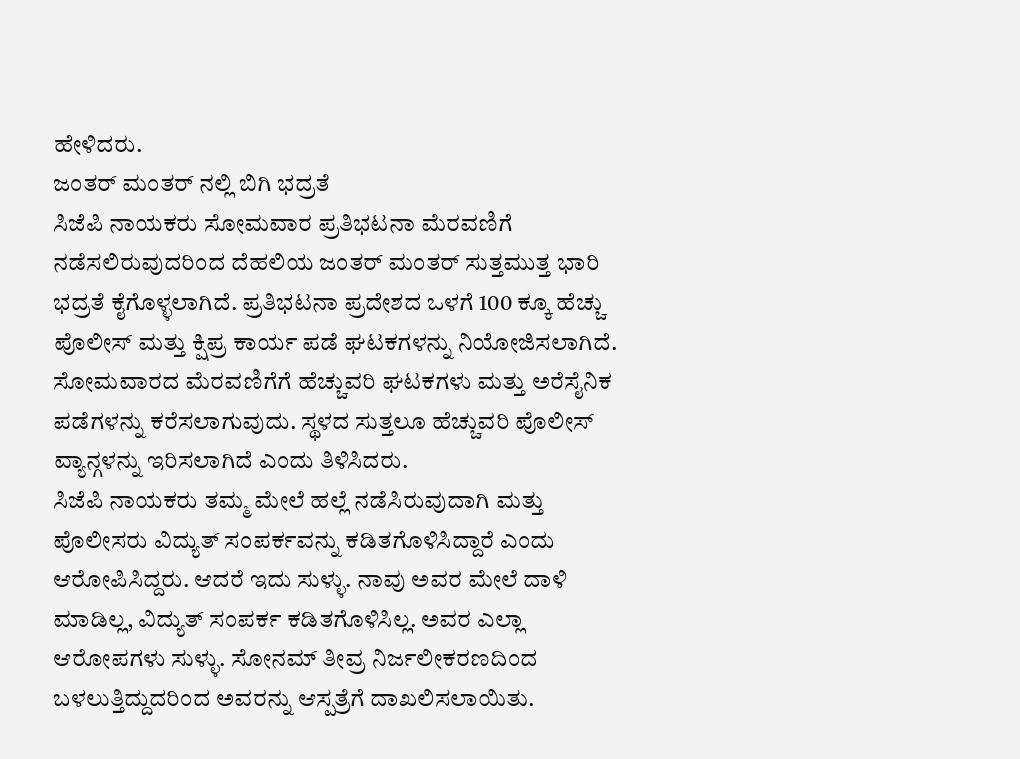ಹೇಳಿದರು.
ಜಂತರ್ ಮಂತರ್ ನಲ್ಲಿ ಬಿಗಿ ಭದ್ರತೆ
ಸಿಜೆಪಿ ನಾಯಕರು ಸೋಮವಾರ ಪ್ರತಿಭಟನಾ ಮೆರವಣಿಗೆ ನಡೆಸಲಿರುವುದರಿಂದ ದೆಹಲಿಯ ಜಂತರ್ ಮಂತರ್ ಸುತ್ತಮುತ್ತ ಭಾರಿ ಭದ್ರತೆ ಕೈಗೊಳ್ಳಲಾಗಿದೆ. ಪ್ರತಿಭಟನಾ ಪ್ರದೇಶದ ಒಳಗೆ 100 ಕ್ಕೂ ಹೆಚ್ಚು ಪೊಲೀಸ್ ಮತ್ತು ಕ್ಷಿಪ್ರ ಕಾರ್ಯ ಪಡೆ ಘಟಕಗಳನ್ನು ನಿಯೋಜಿಸಲಾಗಿದೆ. ಸೋಮವಾರದ ಮೆರವಣಿಗೆಗೆ ಹೆಚ್ಚುವರಿ ಘಟಕಗಳು ಮತ್ತು ಅರೆಸೈನಿಕ ಪಡೆಗಳನ್ನು ಕರೆಸಲಾಗುವುದು. ಸ್ಥಳದ ಸುತ್ತಲೂ ಹೆಚ್ಚುವರಿ ಪೊಲೀಸ್ ವ್ಯಾನ್ಗಳನ್ನು ಇರಿಸಲಾಗಿದೆ ಎಂದು ತಿಳಿಸಿದರು.
ಸಿಜೆಪಿ ನಾಯಕರು ತಮ್ಮ ಮೇಲೆ ಹಲ್ಲೆ ನಡೆಸಿರುವುದಾಗಿ ಮತ್ತು ಪೊಲೀಸರು ವಿದ್ಯುತ್ ಸಂಪರ್ಕವನ್ನು ಕಡಿತಗೊಳಿಸಿದ್ದಾರೆ ಎಂದು ಆರೋಪಿಸಿದ್ದರು. ಆದರೆ ಇದು ಸುಳ್ಳು. ನಾವು ಅವರ ಮೇಲೆ ದಾಳಿ ಮಾಡಿಲ್ಲ, ವಿದ್ಯುತ್ ಸಂಪರ್ಕ ಕಡಿತಗೊಳಿಸಿಲ್ಲ. ಅವರ ಎಲ್ಲಾ ಆರೋಪಗಳು ಸುಳ್ಳು. ಸೋನಮ್ ತೀವ್ರ ನಿರ್ಜಲೀಕರಣದಿಂದ ಬಳಲುತ್ತಿದ್ದುದರಿಂದ ಅವರನ್ನು ಆಸ್ಪತ್ರೆಗೆ ದಾಖಲಿಸಲಾಯಿತು.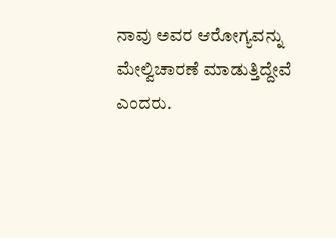ನಾವು ಅವರ ಆರೋಗ್ಯವನ್ನು ಮೇಲ್ವಿಚಾರಣೆ ಮಾಡುತ್ತಿದ್ದೇವೆ ಎಂದರು.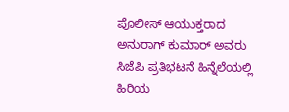ಪೊಲೀಸ್ ಆಯುಕ್ತರಾದ ಅನುರಾಗ್ ಕುಮಾರ್ ಅವರು ಸಿಜೆಪಿ ಪ್ರತಿಭಟನೆ ಹಿನ್ನೆಲೆಯಲ್ಲಿ ಹಿರಿಯ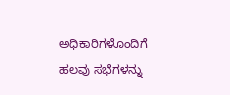ಅಧಿಕಾರಿಗಳೊಂದಿಗೆ ಹಲವು ಸಭೆಗಳನ್ನು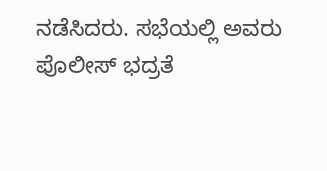ನಡೆಸಿದರು. ಸಭೆಯಲ್ಲಿ ಅವರು ಪೊಲೀಸ್ ಭದ್ರತೆ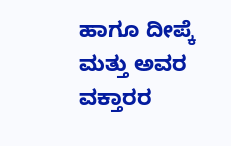ಹಾಗೂ ದೀಪ್ಕೆ ಮತ್ತು ಅವರ ವಕ್ತಾರರ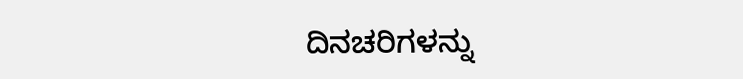ದಿನಚರಿಗಳನ್ನು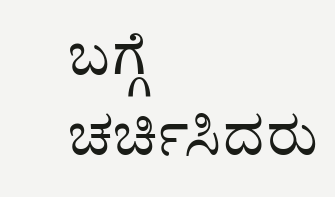ಬಗ್ಗೆ ಚರ್ಚಿಸಿದರು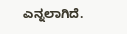ಎನ್ನಲಾಗಿದೆ.